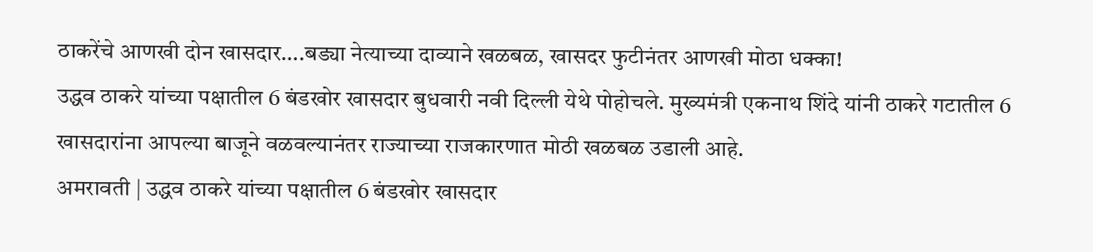ठाकरेंचे आणखी दोन खासदार….बड्या नेत्याच्या दाव्याने खळबळ, खासदर फुटीनंतर आणखी मोठा धक्का!
उद्धव ठाकरे यांच्या पक्षातील 6 बंडखोर खासदार बुधवारी नवी दिल्ली येथे पोहोचले. मुख्यमंत्री एकनाथ शिंदे यांनी ठाकरे गटातील 6 खासदारांना आपल्या बाजूने वळवल्यानंतर राज्याच्या राजकारणात मोठी खळबळ उडाली आहे.
अमरावती | उद्धव ठाकरे यांच्या पक्षातील 6 बंडखोर खासदार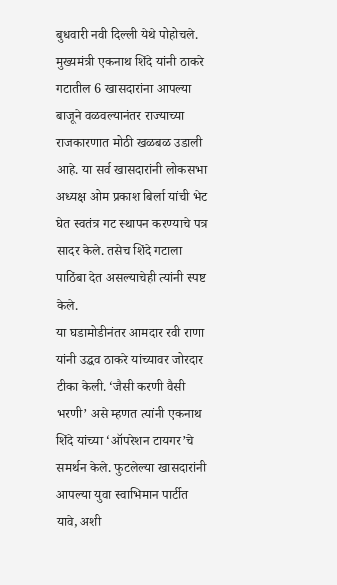बुधवारी नवी दिल्ली येथे पोहोचले. मुख्यमंत्री एकनाथ शिंदे यांनी ठाकरे गटातील 6 खासदारांना आपल्या बाजूने वळवल्यानंतर राज्याच्या राजकारणात मोठी खळबळ उडाली आहे. या सर्व खासदारांनी लोकसभा अध्यक्ष ओम प्रकाश बिर्ला यांची भेट घेत स्वतंत्र गट स्थापन करण्याचे पत्र सादर केले. तसेच शिंदे गटाला पाठिंबा देत असल्याचेही त्यांनी स्पष्ट केले.
या घडामोडीनंतर आमदार रवी राणा यांनी उद्धव ठाकरे यांच्यावर जोरदार टीका केली. ‘जैसी करणी वैसी भरणी’ असे म्हणत त्यांनी एकनाथ शिंदे यांच्या ‘ऑपरेशन टायगर’चे समर्थन केले. फुटलेल्या खासदारांनी आपल्या युवा स्वाभिमान पार्टीत यावे, अशी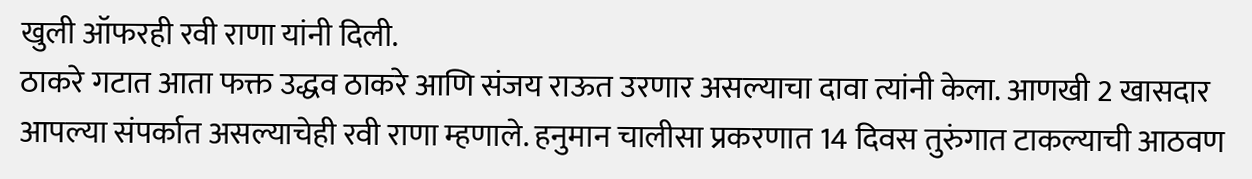खुली ऑफरही रवी राणा यांनी दिली.
ठाकरे गटात आता फक्त उद्धव ठाकरे आणि संजय राऊत उरणार असल्याचा दावा त्यांनी केला. आणखी 2 खासदार आपल्या संपर्कात असल्याचेही रवी राणा म्हणाले. हनुमान चालीसा प्रकरणात 14 दिवस तुरुंगात टाकल्याची आठवण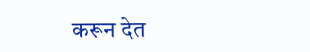करून देत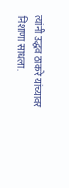त्यांनी उद्धव ठाकरे यांच्यावर निशाणा साधला.